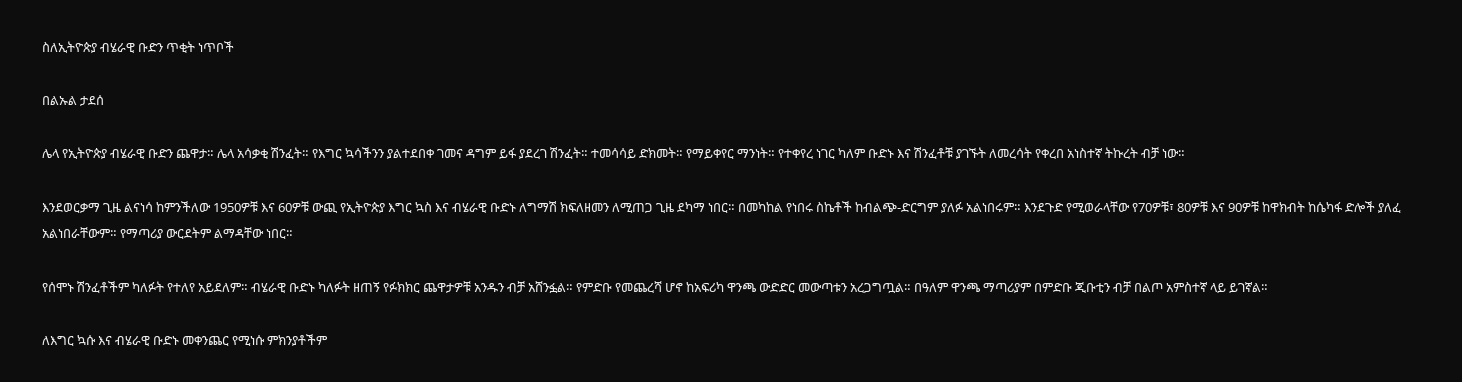ስለኢትዮጵያ ብሄራዊ ቡድን ጥቂት ነጥቦች

በልኡል ታደሰ

ሌላ የኢትዮጵያ ብሄራዊ ቡድን ጨዋታ። ሌላ አሳቃቂ ሽንፈት። የእግር ኳሳችንን ያልተደበቀ ገመና ዳግም ይፋ ያደረገ ሽንፈት። ተመሳሳይ ድክመት። የማይቀየር ማንነት። የተቀየረ ነገር ካለም ቡድኑ እና ሽንፈቶቹ ያገኙት ለመረሳት የቀረበ አነስተኛ ትኩረት ብቻ ነው።

እንደወርቃማ ጊዜ ልናነሳ ከምንችለው 1950ዎቹ እና 60ዎቹ ውጪ የኢትዮጵያ እግር ኳስ እና ብሄራዊ ቡድኑ ለግማሽ ክፍለዘመን ለሚጠጋ ጊዜ ደካማ ነበር። በመካከል የነበሩ ስኬቶች ከብልጭ-ድርግም ያለፉ አልነበሩም። እንደጉድ የሚወራላቸው የ70ዎቹ፣ 80ዎቹ እና 90ዎቹ ከዋክብት ከሴካፋ ድሎች ያለፈ አልነበራቸውም። የማጣሪያ ውርደትም ልማዳቸው ነበር።

የሰሞኑ ሽንፈቶችም ካለፉት የተለየ አይደለም። ብሄራዊ ቡድኑ ካለፉት ዘጠኝ የፉክክር ጨዋታዎቹ አንዱን ብቻ አሸንፏል። የምድቡ የመጨረሻ ሆኖ ከአፍሪካ ዋንጫ ውድድር መውጣቱን አረጋግጧል። በዓለም ዋንጫ ማጣሪያም በምድቡ ጂቡቲን ብቻ በልጦ አምስተኛ ላይ ይገኛል።

ለእግር ኳሱ እና ብሄራዊ ቡድኑ መቀንጨር የሚነሱ ምክንያቶችም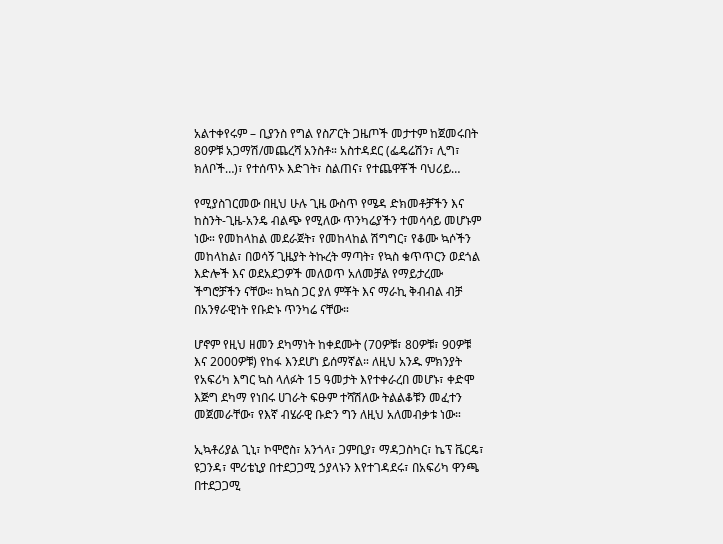አልተቀየሩም – ቢያንስ የግል የስፖርት ጋዜጦች መታተም ከጀመሩበት 80ዎቹ አጋማሽ/መጨረሻ አንስቶ። አስተዳደር (ፌዴሬሽን፣ ሊግ፣ ክለቦች…)፣ የተሰጥኦ እድገት፣ ስልጠና፣ የተጨዋቾች ባህሪይ…

የሚያስገርመው በዚህ ሁሉ ጊዜ ውስጥ የሜዳ ድክመቶቻችን እና ከስንት-ጊዜ-አንዴ ብልጭ የሚለው ጥንካሬያችን ተመሳሳይ መሆኑም ነው። የመከላከል መደራጀት፣ የመከላከል ሽግግር፣ የቆሙ ኳሶችን መከላከል፣ በወሳኝ ጊዜያት ትኩረት ማጣት፣ የኳስ ቁጥጥርን ወደጎል እድሎች እና ወደአደጋዎች መለወጥ አለመቻል የማይታረሙ ችግሮቻችን ናቸው። ከኳስ ጋር ያለ ምቾት እና ማራኪ ቅብብል ብቻ በአንፃራዊነት የቡድኑ ጥንካሬ ናቸው።

ሆኖም የዚህ ዘመን ደካማነት ከቀደሙት (70ዎቹ፣ 80ዎቹ፣ 90ዎቹ እና 2000ዎቹ) የከፋ እንደሆነ ይሰማኛል። ለዚህ አንዱ ምክንያት የአፍሪካ እግር ኳስ ላለፉት 15 ዓመታት እየተቀራረበ መሆኑ፣ ቀድሞ እጅግ ደካማ የነበሩ ሀገራት ፍፁም ተሻሽለው ትልልቆቹን መፈተን መጀመራቸው፣ የእኛ ብሄራዊ ቡድን ግን ለዚህ አለመብቃቱ ነው።

ኢኳቶሪያል ጊኒ፣ ኮሞሮስ፣ አንጎላ፣ ጋምቢያ፣ ማዳጋስካር፣ ኬፕ ቬርዴ፣ ዩጋንዳ፣ ሞሪቴኒያ በተደጋጋሚ ኃያላኑን እየተገዳደሩ፣ በአፍሪካ ዋንጫ በተደጋጋሚ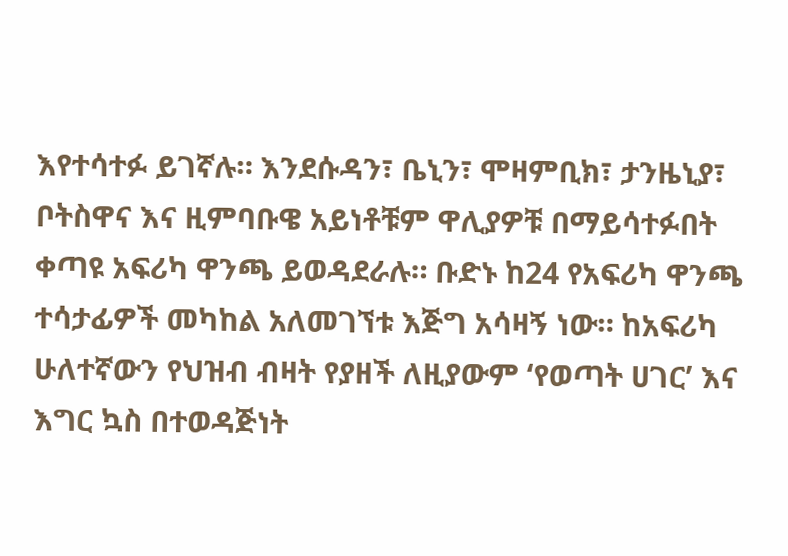እየተሳተፉ ይገኛሉ። እንደሱዳን፣ ቤኒን፣ ሞዛምቢክ፣ ታንዜኒያ፣ ቦትስዋና እና ዚምባቡዌ አይነቶቹም ዋሊያዎቹ በማይሳተፉበት ቀጣዩ አፍሪካ ዋንጫ ይወዳደራሉ። ቡድኑ ከ24 የአፍሪካ ዋንጫ ተሳታፊዎች መካከል አለመገኘቱ እጅግ አሳዛኝ ነው። ከአፍሪካ ሁለተኛውን የህዝብ ብዛት የያዘች ለዚያውም ‘የወጣት ሀገር’ እና እግር ኳስ በተወዳጅነት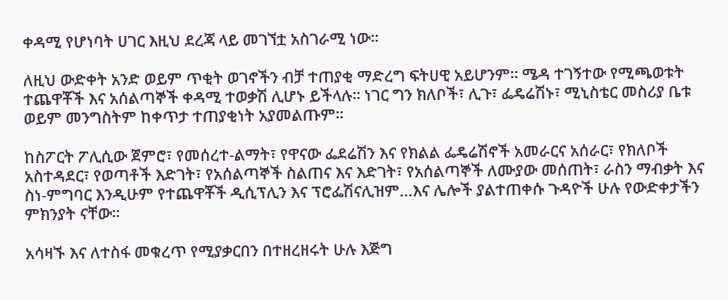ቀዳሚ የሆነባት ሀገር እዚህ ደረጃ ላይ መገኘቷ አስገራሚ ነው።

ለዚህ ውድቀት አንድ ወይም ጥቂት ወገኖችን ብቻ ተጠያቂ ማድረግ ፍትሀዊ አይሆንም። ሜዳ ተገኝተው የሚጫወቱት ተጨዋቾች እና አሰልጣኞች ቀዳሚ ተወቃሽ ሊሆኑ ይችላሉ። ነገር ግን ክለቦች፣ ሊጉ፣ ፌዴሬሽኑ፣ ሚኒስቴር መስሪያ ቤቱ ወይም መንግስትም ከቀጥታ ተጠያቂነት አያመልጡም።

ከስፖርት ፖሊሲው ጀምሮ፣ የመሰረተ-ልማት፣ የዋናው ፌደሬሽን እና የክልል ፌዴሬሽኖች አመራርና አሰራር፣ የክለቦች አስተዳደር፣ የወጣቶች እድገት፣ የአሰልጣኞች ስልጠና እና እድገት፣ የአሰልጣኞች ለሙያው መሰጠት፣ ራስን ማብቃት እና ስነ-ምግባር እንዲሁም የተጨዋቾች ዲሲፕሊን እና ፕሮፌሽናሊዝም…እና ሌሎች ያልተጠቀሱ ጉዳዮች ሁሉ የውድቀታችን ምክንያት ናቸው።

አሳዛኙ እና ለተስፋ መቁረጥ የሚያቃርበን በተዘረዘሩት ሁሉ እጅግ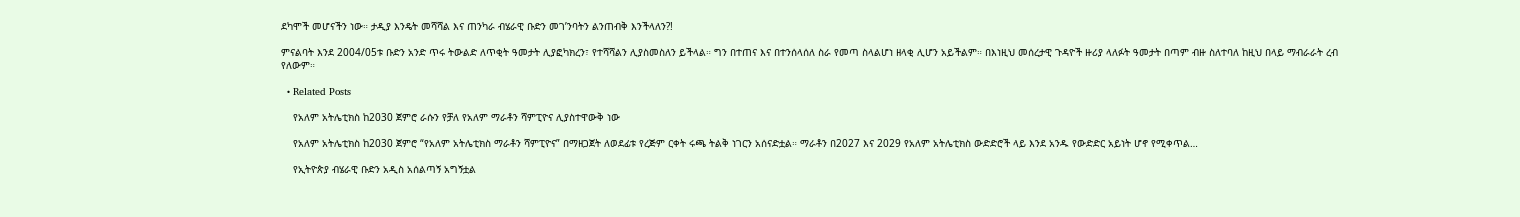ደካሞች መሆናችን ነው። ታዲያ እንዴት መሻሻል እና ጠንካራ ብሄራዊ ቡድን መገ’ንባትን ልንጠብቅ እንችላለን?!

ምናልባት እንደ 2004/05ቱ ቡድን አንድ ጥሩ ትውልድ ለጥቂት ዓመታት ሊያፎካክረን፣ የተሻሻልን ሊያስመስለን ይችላል። ግን በተጠና እና በተንሰላሰለ ስራ የመጣ ስላልሆነ ዘላቂ ሊሆን አይችልም። በእነዚህ መሰረታዊ ጉዳዮች ዙሪያ ላለፉት ዓመታት በጣም ብዙ ስለተባለ ከዚህ በላይ ማብራራት ረብ የለውም።

  • Related Posts

    የአለም አትሌቲክስ ከ2030 ጀምሮ ራሱን የቻለ የአለም ማራቶን ሻምፒዮና ሊያስተዋውቅ ነው

    የአለም አትሌቲክስ ከ2030 ጀምሮ “የአለም አትሌቲክስ ማራቶን ሻምፒዮና” በማዘጋጀት ለወደፊቱ የረጅም ርቀት ሩጫ ትልቅ ነገርን አሰናድቷል። ማራቶን በ2027 እና 2029 የአለም አትሌቲክስ ውድድሮች ላይ እንደ አንዱ የውድድር አይነት ሆኖ የሚቀጥል…

    የኢትዮጵያ ብሄራዊ ቡድን አዲስ አሰልጣኝ አግኝቷል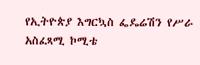የኢትዮጵያ እግርኳስ ፌዴሬሽን የሥራ አስፈጻሚ ኮሚቴ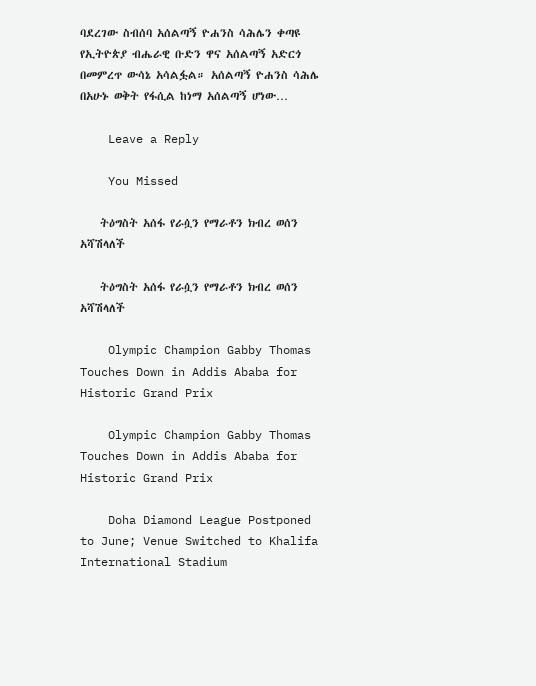ባደረገው ስብሰባ አሰልጣኝ ዮሐንስ ሳሕሌን ቀጣዩ የኢትዮጵያ ብሔራዊ ቡድን ዋና አሰልጣኝ አድርጎ በመምረጥ ውሳኔ አሳልፏል። አሰልጣኝ ዮሐንስ ሳሕሌ በአሁኑ ወቅት የፋሲል ከነማ አሰልጣኝ ሆነው…

    Leave a Reply

    You Missed

    ትዕግስት አሰፋ የራሷን የማራቶን ክብረ ወሰን አሻሽላለች

    ትዕግስት አሰፋ የራሷን የማራቶን ክብረ ወሰን አሻሽላለች

    Olympic Champion Gabby Thomas Touches Down in Addis Ababa for Historic Grand Prix

    Olympic Champion Gabby Thomas Touches Down in Addis Ababa for Historic Grand Prix

    Doha Diamond League Postponed to June; Venue Switched to Khalifa International Stadium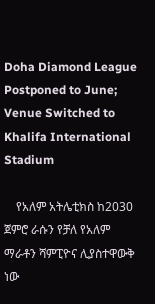Doha Diamond League Postponed to June; Venue Switched to Khalifa International Stadium

    የአለም አትሌቲክስ ከ2030 ጀምሮ ራሱን የቻለ የአለም ማራቶን ሻምፒዮና ሊያስተዋውቅ ነው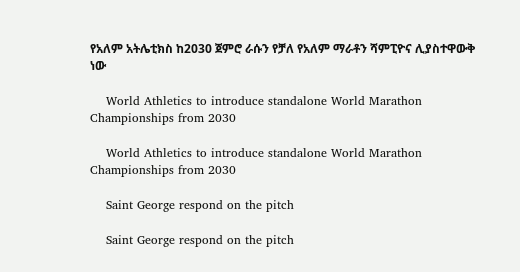የአለም አትሌቲክስ ከ2030 ጀምሮ ራሱን የቻለ የአለም ማራቶን ሻምፒዮና ሊያስተዋውቅ ነው

    World Athletics to introduce standalone World Marathon Championships from 2030

    World Athletics to introduce standalone World Marathon Championships from 2030

    Saint George respond on the pitch

    Saint George respond on the pitch